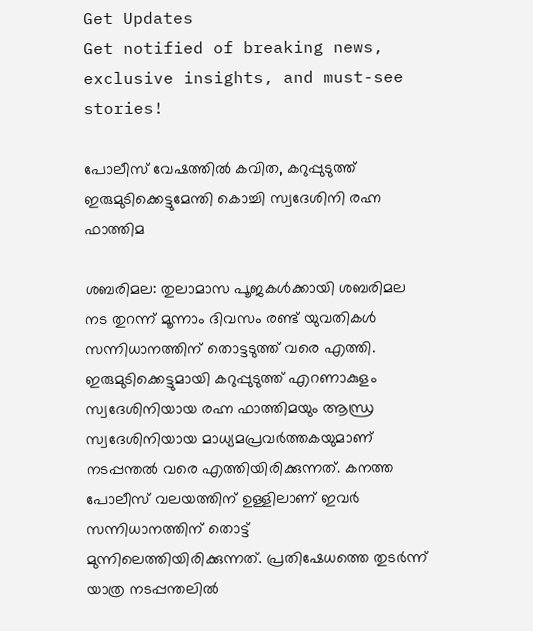Get Updates
Get notified of breaking news, exclusive insights, and must-see stories!

പോലീസ് വേഷത്തിൽ കവിത, കറുപ്പുടുത്ത് ഇരുമുടിക്കെട്ടുമേന്തി കൊച്ചി സ്വദേശിനി രഹ്ന ഫാത്തിമ

ശബരിമല: തുലാമാസ പൂജകള്‍ക്കായി ശബരിമല നട തുറന്ന് മൂന്നാം ദിവസം രണ്ട് യുവതികള്‍ സന്നിധാനത്തിന് തൊട്ടടുത്ത് വരെ എത്തി. ഇരുമുടിക്കെട്ടുമായി കറുപ്പുടുത്ത് എറണാകുളം സ്വദേശിനിയായ രഹ്ന ഫാത്തിമയും ആന്ധ്ര സ്വദേശിനിയായ മാധ്യമപ്രവര്‍ത്തകയുമാണ് നടപ്പന്തൽ വരെ എത്തിയിരിക്കുന്നത്. കനത്ത പോലീസ് വലയത്തിന് ഉള്ളിലാണ് ഇവർ സന്നിധാനത്തിന് തൊട്ട് മുന്നിലെത്തിയിരിക്കുന്നത്. പ്രതിഷേധത്തെ തുടർന്ന് യാത്ര നടപ്പന്തലിൽ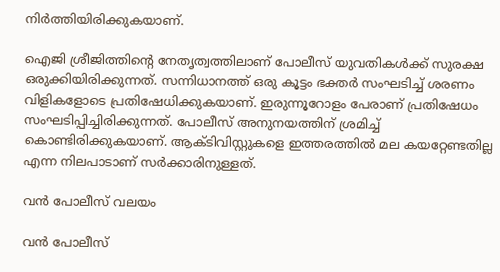നിർത്തിയിരിക്കുകയാണ്.

ഐജി ശ്രീജിത്തിന്റെ നേതൃത്വത്തിലാണ് പോലീസ് യുവതികള്‍ക്ക് സുരക്ഷ ഒരുക്കിയിരിക്കുന്നത്. സന്നിധാനത്ത് ഒരു കൂട്ടം ഭക്തര്‍ സംഘടിച്ച് ശരണം വിളികളോടെ പ്രതിഷേധിക്കുകയാണ്. ഇരുന്നൂറോളം പേരാണ് പ്രതിഷേധം സംഘടിപ്പിച്ചിരിക്കുന്നത്. പോലീസ് അനുനയത്തിന് ശ്രമിച്ച് കൊണ്ടിരിക്കുകയാണ്. ആക്ടിവിസ്റ്റുകളെ ഇത്തരത്തിൽ മല കയറ്റേണ്ടതില്ല എന്ന നിലപാടാണ് സർക്കാരിനുള്ളത്.

വൻ പോലീസ് വലയം

വൻ പോലീസ്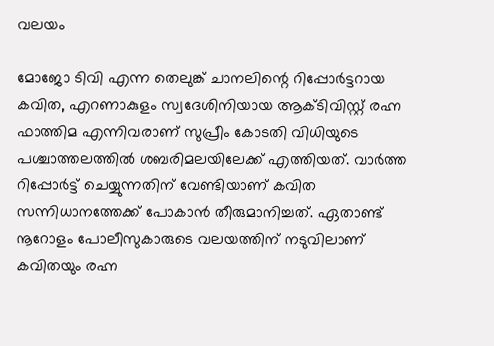വലയം

മോജോ ടിവി എന്ന തെലുങ്ക് ചാനലിന്റെ റിപ്പോര്‍ട്ടറായ കവിത, എറണാകുളം സ്വദേശിനിയായ ആക്ടിവിസ്റ്റ് രഹ്ന ഫാത്തിമ എന്നിവരാണ് സുപ്രീം കോടതി വിധിയുടെ പശ്ചാത്തലത്തില്‍ ശബരിമലയിലേക്ക് എത്തിയത്. വാര്‍ത്ത റിപ്പോര്‍ട്ട് ചെയ്യുന്നതിന് വേണ്ടിയാണ് കവിത സന്നിധാനത്തേക്ക് പോകാൻ തീരുമാനിച്ചത്. ഏതാണ്ട് നൂറോളം പോലീസുകാരുടെ വലയത്തിന് നടുവിലാണ് കവിതയും രഹ്ന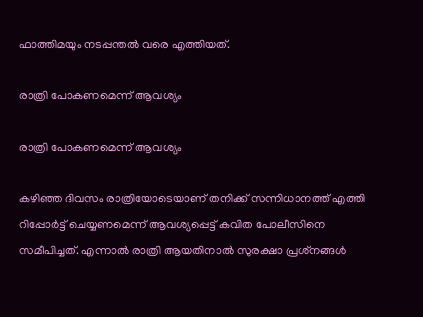ഫാത്തിമയും നടപ്പന്തൽ വരെ എത്തിയത്.

രാത്രി പോകണമെന്ന് ആവശ്യം

രാത്രി പോകണമെന്ന് ആവശ്യം

കഴിഞ്ഞ ദിവസം രാത്രിയോടെയാണ് തനിക്ക് സന്നിധാനത്ത് എത്തി റിപ്പോര്‍ട്ട് ചെയ്യണമെന്ന് ആവശ്യപ്പെട്ട് കവിത പോലീസിനെ സമീപിച്ചത്. എന്നാല്‍ രാത്രി ആയതിനാല്‍ സുരക്ഷാ പ്രശ്‌നങ്ങള്‍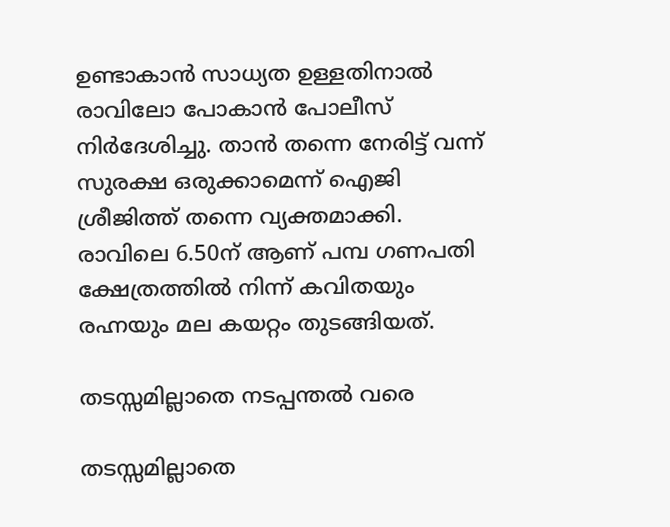ഉണ്ടാകാന്‍ സാധ്യത ഉള്ളതിനാല്‍ രാവിലോ പോകാന്‍ പോലീസ് നിര്‍ദേശിച്ചു. താന്‍ തന്നെ നേരിട്ട് വന്ന് സുരക്ഷ ഒരുക്കാമെന്ന് ഐജി ശ്രീജിത്ത് തന്നെ വ്യക്തമാക്കി. രാവിലെ 6.50ന് ആണ് പമ്പ ഗണപതി ക്ഷേത്രത്തില്‍ നിന്ന് കവിതയും രഹ്നയും മല കയറ്റം തുടങ്ങിയത്.

തടസ്സമില്ലാതെ നടപ്പന്തൽ വരെ

തടസ്സമില്ലാതെ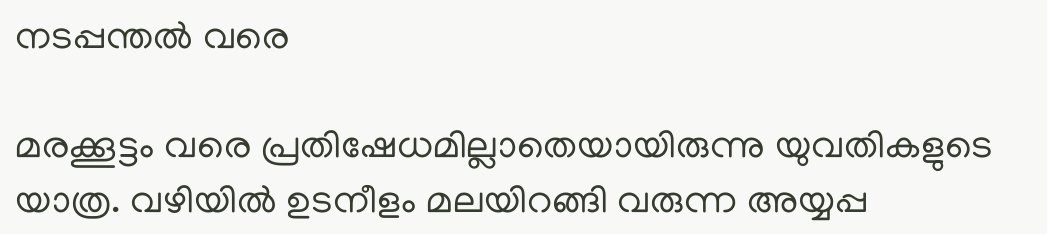നടപ്പന്തൽ വരെ

മരക്കൂട്ടം വരെ പ്രതിഷേധമില്ലാതെയായിരുന്നു യുവതികളുടെ യാത്ര. വഴിയില്‍ ഉടനീളം മലയിറങ്ങി വരുന്ന അയ്യപ്പ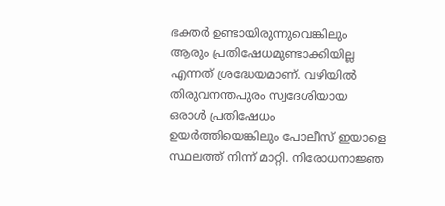ഭക്തര്‍ ഉണ്ടായിരുന്നുവെങ്കിലും ആരും പ്രതിഷേധമുണ്ടാക്കിയില്ല എന്നത് ശ്രദ്ധേയമാണ്. വഴിയില്‍ തിരുവനന്തപുരം സ്വദേശിയായ ഒരാള്‍ പ്രതിഷേധം ഉയര്‍ത്തിയെങ്കിലും പോലീസ് ഇയാളെ സ്ഥലത്ത് നിന്ന് മാറ്റി. നിരോധനാജ്ഞ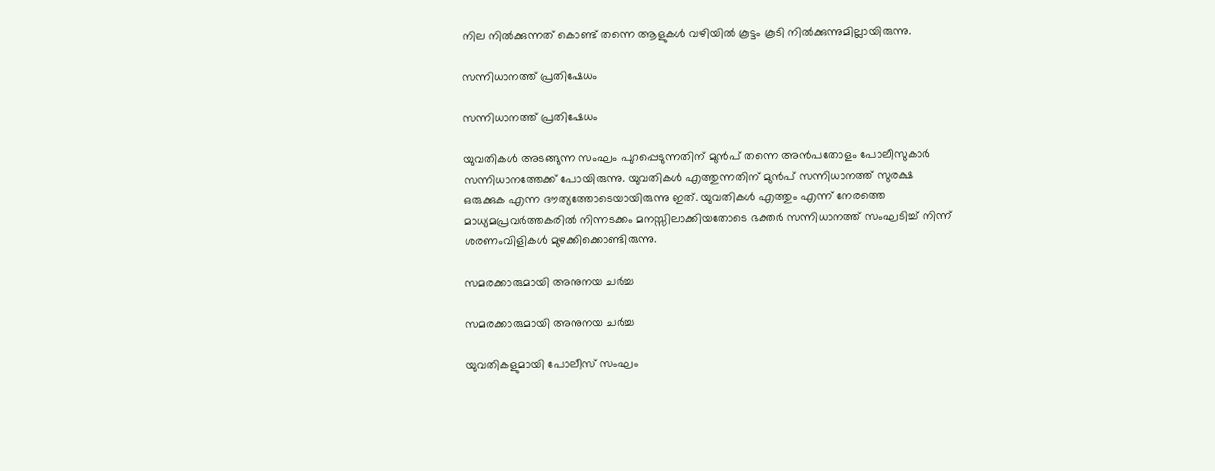നില നില്‍ക്കുന്നത് കൊണ്ട് തന്നെ ആളുകള്‍ വഴിയില്‍ കൂട്ടം കൂടി നില്‍ക്കുന്നുമില്ലായിരുന്നു.

സന്നിധാനത്ത് പ്രതിഷേധം

സന്നിധാനത്ത് പ്രതിഷേധം

യുവതികള്‍ അടങ്ങുന്ന സംഘം പുറപ്പെടുന്നതിന് മുന്‍പ് തന്നെ അന്‍പതോളം പോലീസുകാര്‍ സന്നിധാനത്തേക്ക് പോയിരുന്നു. യുവതികള്‍ എത്തുന്നതിന് മുന്‍പ് സന്നിധാനത്ത് സുരക്ഷ ഒരുക്കുക എന്ന ദൗത്യത്തോടെയായിരുന്നു ഇത്. യുവതികൾ എത്തും എന്ന് നേരത്തെ മാധ്യമപ്രവർത്തകരിൽ നിന്നടക്കം മനസ്സിലാക്കിയതോടെ ഭക്തർ സന്നിധാനത്ത് സംഘടിച്ച് നിന്ന് ശരണംവിളികള്‍ മുഴക്കിക്കൊണ്ടിരുന്നു.

സമരക്കാരുമായി അനുനയ ചർച്ച

സമരക്കാരുമായി അനുനയ ചർച്ച

യുവതികളുമായി പോലീസ് സംഘം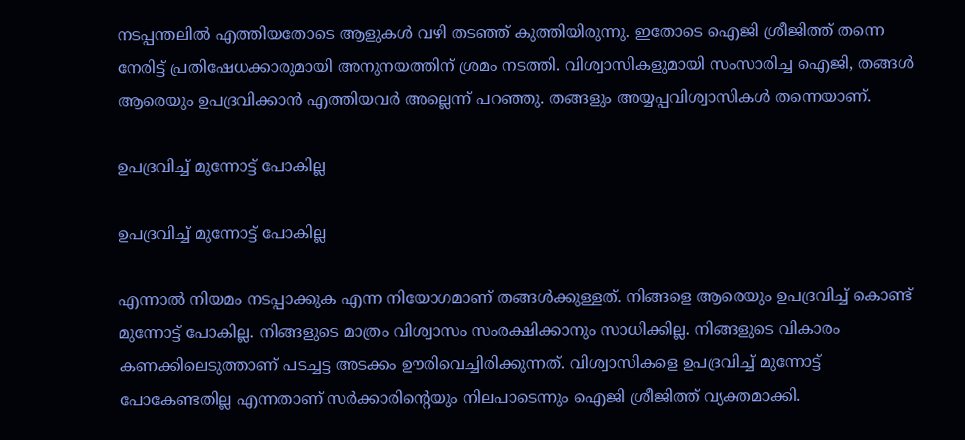നടപ്പന്തലില്‍ എത്തിയതോടെ ആളുകള്‍ വഴി തടഞ്ഞ് കുത്തിയിരുന്നു. ഇതോടെ ഐജി ശ്രീജിത്ത് തന്നെ നേരിട്ട് പ്രതിഷേധക്കാരുമായി അനുനയത്തിന് ശ്രമം നടത്തി. വിശ്വാസികളുമായി സംസാരിച്ച ഐജി, തങ്ങള്‍ ആരെയും ഉപദ്രവിക്കാന്‍ എത്തിയവര്‍ അല്ലെന്ന് പറഞ്ഞു. തങ്ങളും അയ്യപ്പവിശ്വാസികള്‍ തന്നെയാണ്.

ഉപദ്രവിച്ച് മുന്നോട്ട് പോകില്ല

ഉപദ്രവിച്ച് മുന്നോട്ട് പോകില്ല

എന്നാല്‍ നിയമം നടപ്പാക്കുക എന്ന നിയോഗമാണ് തങ്ങള്‍ക്കുള്ളത്. നിങ്ങളെ ആരെയും ഉപദ്രവിച്ച് കൊണ്ട് മുന്നോട്ട് പോകില്ല. നിങ്ങളുടെ മാത്രം വിശ്വാസം സംരക്ഷിക്കാനും സാധിക്കില്ല. നിങ്ങളുടെ വികാരം കണക്കിലെടുത്താണ് പടച്ചട്ട അടക്കം ഊരിവെച്ചിരിക്കുന്നത്. വിശ്വാസികളെ ഉപദ്രവിച്ച് മുന്നോട്ട് പോകേണ്ടതില്ല എന്നതാണ് സര്‍ക്കാരിന്റെയും നിലപാടെന്നും ഐജി ശ്രീജിത്ത് വ്യക്തമാക്കി.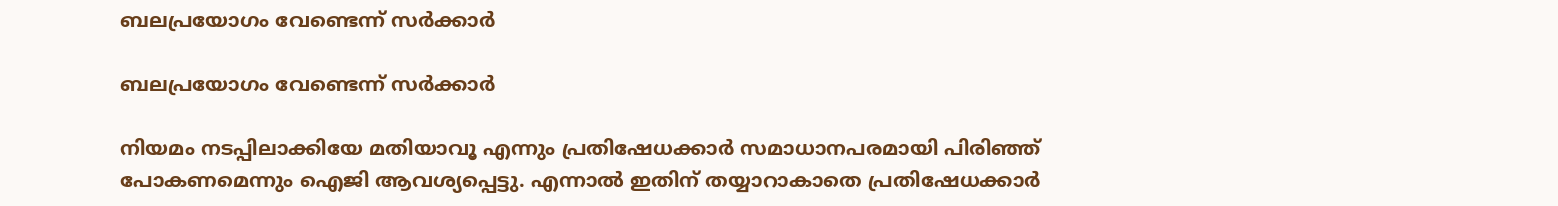ബലപ്രയോഗം വേണ്ടെന്ന് സർക്കാർ

ബലപ്രയോഗം വേണ്ടെന്ന് സർക്കാർ

നിയമം നടപ്പിലാക്കിയേ മതിയാവൂ എന്നും പ്രതിഷേധക്കാര്‍ സമാധാനപരമായി പിരിഞ്ഞ് പോകണമെന്നും ഐജി ആവശ്യപ്പെട്ടു. എന്നാല്‍ ഇതിന് തയ്യാറാകാതെ പ്രതിഷേധക്കാര്‍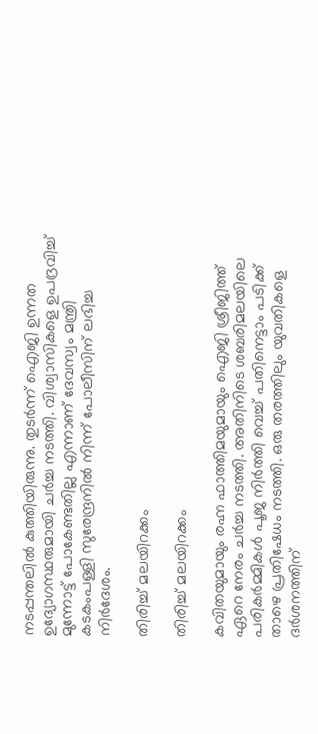നടപ്പന്തലില്‍ കുത്തിയിരുന്നു. തുടര്‍ന്ന് ഐജി ഉന്നത ഉദ്യോഗസ്ഥരുമായി ചര്‍ച്ച നടത്തി. വിശ്വാസികളെ ഉപദ്രവിച്ച് മുന്നോട്ട് പോകേണ്ടതില്ല എന്നാണ് ദേവസ്വം മന്ത്രി കടകംപള്ളി സുരേന്ദ്രനില്‍ നിന്ന് പോലീസിന് ലഭിച്ച നിര്‍ദേശം.

തിരിച്ച് മലയിറക്കം

തിരിച്ച് മലയിറക്കം

കവിതയുമായും രഹ്ന ഫാത്തിമയുമായും ഐജി ശ്രീജിത്ത് ഏറെ നേരം ചർച്ച നടത്തി. അതിനിടെ ശബരിമലയിലെ പരികർമ്മികൾ പൂജ നിർത്തി വെച്ച് പതിനെട്ടാം പടിക്ക് താഴെ പ്രതിഷേധം നടത്തി. ഒരു തരത്തിലും യുവതികളെ ദർശനത്തിന്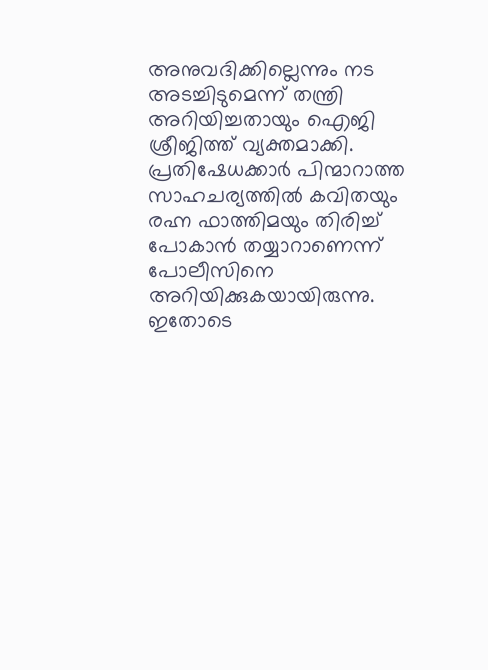അനുവദിക്കില്ലെന്നും നട അടച്ചിടുമെന്ന് തന്ത്രി അറിയിച്ചതായും ഐജി ശ്രീജിത്ത് വ്യക്തമാക്കി. പ്രതിഷേധക്കാർ പിന്മാറാത്ത സാഹചര്യത്തിൽ കവിതയും രഹ്ന ഫാത്തിമയും തിരിച്ച് പോകാൻ തയ്യാറാണെന്ന് പോലീസിനെ അറിയിക്കുകയായിരുന്നു. ഇതോടെ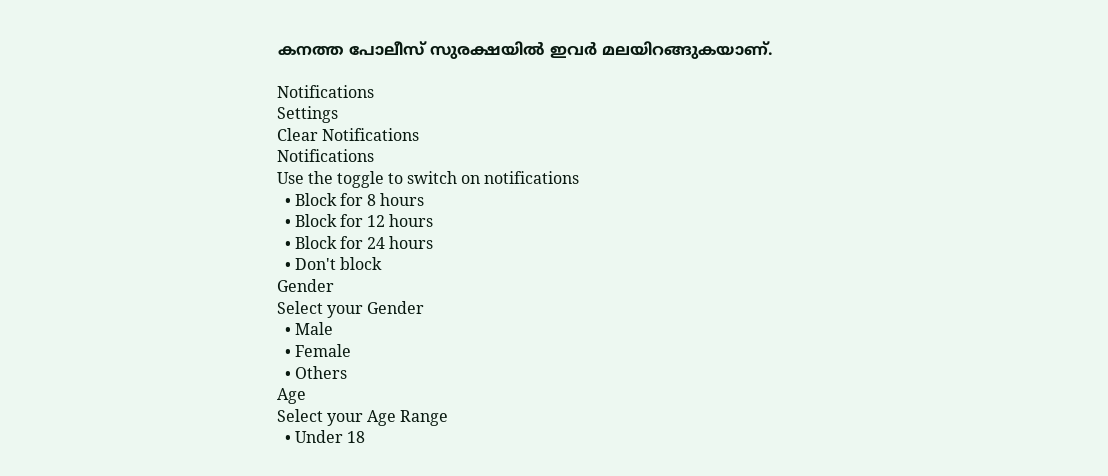കനത്ത പോലീസ് സുരക്ഷയിൽ ഇവർ മലയിറങ്ങുകയാണ്.

Notifications
Settings
Clear Notifications
Notifications
Use the toggle to switch on notifications
  • Block for 8 hours
  • Block for 12 hours
  • Block for 24 hours
  • Don't block
Gender
Select your Gender
  • Male
  • Female
  • Others
Age
Select your Age Range
  • Under 18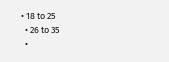• 18 to 25
  • 26 to 35
  •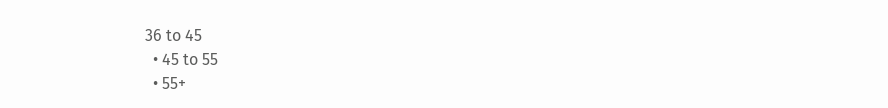36 to 45
  • 45 to 55
  • 55+